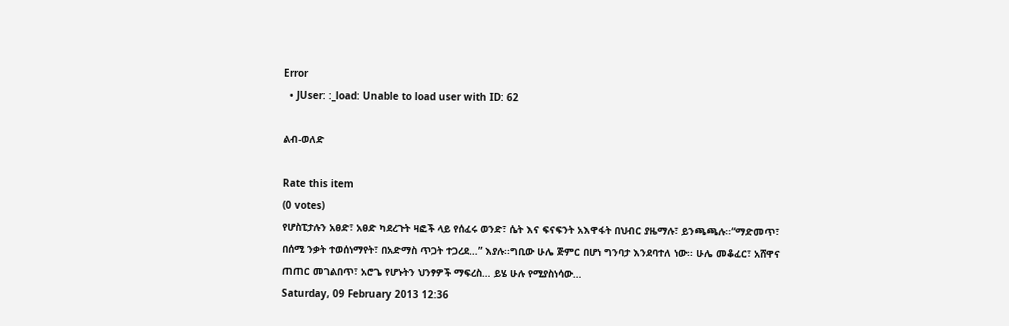Error
  • JUser: :_load: Unable to load user with ID: 62

ልብ-ወለድ

Rate this item
(0 votes)
የሆስፒታሉን አፀድ፣ አፀድ ካደረጉት ዛፎች ላይ የሰፈሩ ወንድ፣ ሴት እና ፍናፍንት አእዋፋት በህብር ያዜማሉ፣ ይንጫጫሉ፡፡“ማድመጥ፣ በሰሚ ንቃት ተወሰነማየት፣ በአድማስ ጥጋት ተጋረደ…” እያሉ፡፡ግቢው ሁሌ ጅምር በሆነ ግንባታ እንደባተለ ነው፡፡ ሁሌ መቆፈር፣ አሸዋና ጠጠር መገልበጥ፣ አሮጌ የሆኑትን ህንፃዎች ማፍረስ… ይሄ ሁሉ የሚያስነሳው…
Saturday, 09 February 2013 12:36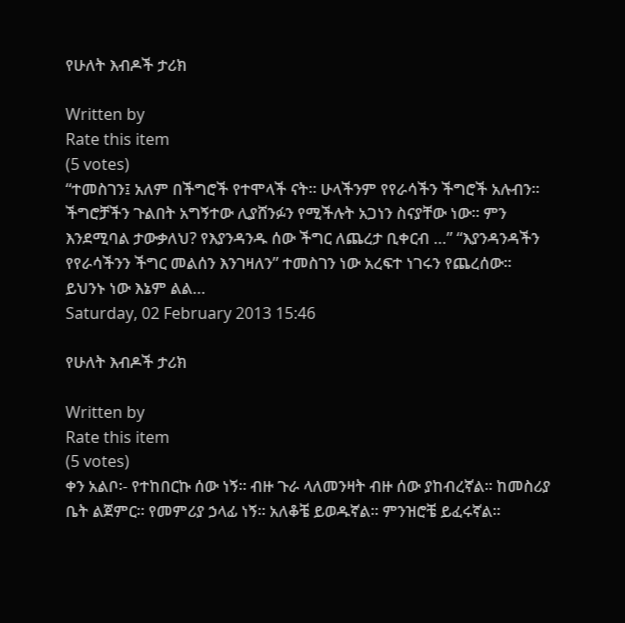የሁለት እብዶች ታሪክ

Written by
Rate this item
(5 votes)
“ተመስገን፤ አለም በችግሮች የተሞላች ናት፡፡ ሁላችንም የየራሳችን ችግሮች አሉብን፡፡ ችግሮቻችን ጉልበት አግኝተው ሊያሸንፉን የሚችሉት አጋነን ስናያቸው ነው፡፡ ምን እንደሚባል ታውቃለህ? የእያንዳንዱ ሰው ችግር ለጨረታ ቢቀርብ …” “እያንዳንዳችን የየራሳችንን ችግር መልሰን እንገዛለን” ተመስገን ነው አረፍተ ነገሩን የጨረሰው፡፡ ይህንኑ ነው እኔም ልል…
Saturday, 02 February 2013 15:46

የሁለት እብዶች ታሪክ

Written by
Rate this item
(5 votes)
ቀን አልቦ፡- የተከበርኩ ሰው ነኝ፡፡ ብዙ ጉራ ላለመንዛት ብዙ ሰው ያከብረኛል፡፡ ከመስሪያ ቤት ልጀምር፡፡ የመምሪያ ኃላፊ ነኝ፡፡ አለቆቼ ይወዱኛል፡፡ ምንዝሮቼ ይፈሩኛል፡፡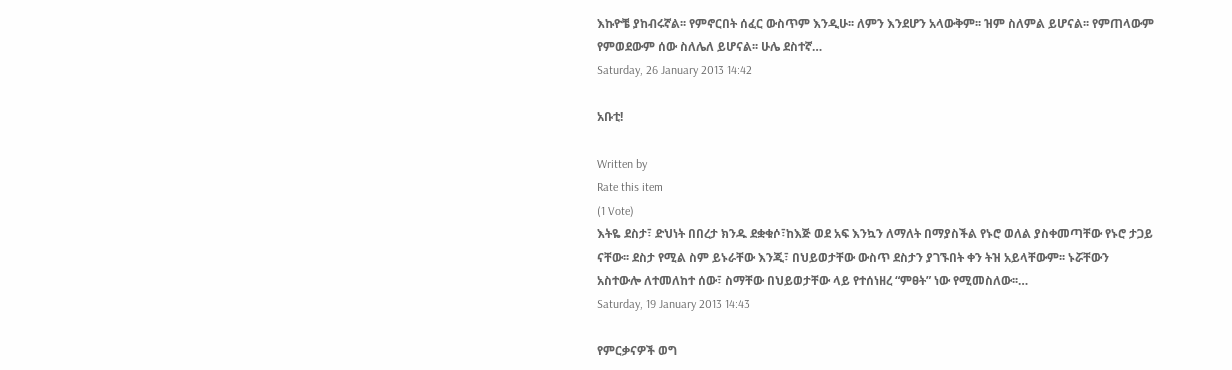እኩዮቼ ያከብሩኛል፡፡ የምኖርበት ሰፈር ውስጥም እንዲሁ፡፡ ለምን እንደሆን አላውቅም፡፡ ዝም ስለምል ይሆናል፡፡ የምጠላውም የምወደውም ሰው ስለሌለ ይሆናል፡፡ ሁሌ ደስተኛ…
Saturday, 26 January 2013 14:42

አቡቲ!

Written by
Rate this item
(1 Vote)
እትዬ ደስታ፣ ድህነት በበረታ ክንዱ ደቋቁሶ፣ከእጅ ወደ አፍ እንኳን ለማለት በማያስችል የኑሮ ወለል ያስቀመጣቸው የኑሮ ታጋይ ናቸው፡፡ ደስታ የሚል ስም ይኑራቸው እንጂ፣ በህይወታቸው ውስጥ ደስታን ያገኙበት ቀን ትዝ አይላቸውም፡፡ ኑሯቸውን አስተውሎ ለተመለከተ ሰው፣ ስማቸው በህይወታቸው ላይ የተሰነዘረ “ምፀት” ነው የሚመስለው፡፡…
Saturday, 19 January 2013 14:43

የምርቃናዎች ወግ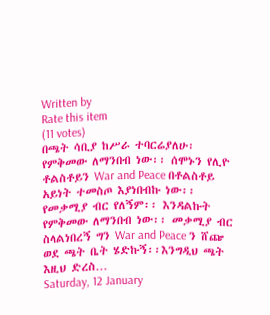Written by
Rate this item
(11 votes)
በጫት ሳቢያ ከሥራ ተባርሬያለሁ፡ የምቅመው ለማንበብ ነው፡፡ ሰሞኑን የሊዮ ቶልስቶይን War and Peace በቶልስቶይ አይነት ተመስጦ እያነበብኩ ነው፡፡የመቃሚያ ብር የለኝም፡፡ እንዳልኩት የምቅመው ለማንበብ ነው፡፡ መቃሚያ ብር ስላልነበረኝ ግን War and Peace ን ሸጬ ወደ ጫት ቤት ሄድኩኝ፡፡እንግዲህ ጫት እዚህ ድረስ…
Saturday, 12 January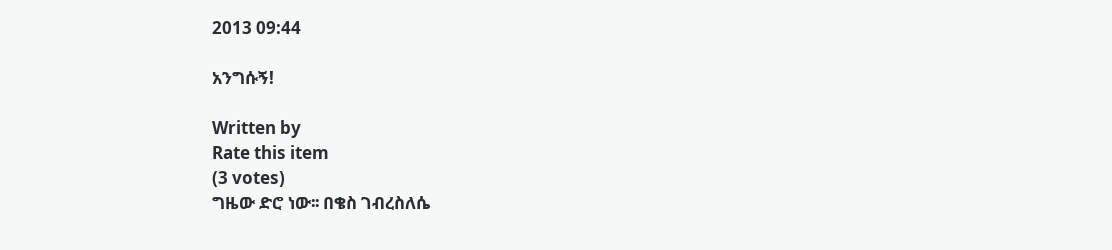2013 09:44

አንግሱኝ!

Written by
Rate this item
(3 votes)
ግዜው ድሮ ነው፡፡ በቄስ ገብረስለሴ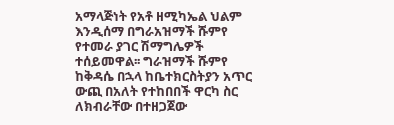አማላጅነት የአቶ ዘሚካኤል ህልም እንዲሰማ በግራአዝማች ሹምየ የተመራ ያገር ሽማግሌዎች ተሰይመዋል፡፡ ግራዝማች ሹምየ ከቅዳሴ በኋላ ከቤተክርስትያን አጥር ውጪ በአለት የተከበበች ዋርካ ስር ለክብራቸው በተዘጋጀው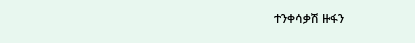ተንቀሳቃሽ ዙፋን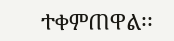ተቀምጠዋል፡፡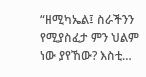“ዘሚካኤል፤ ስራችንን የሚያስፈታ ምን ህልም ነው ያየኸው? እስቲ…